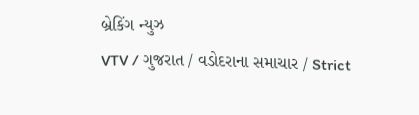બ્રેકિંગ ન્યુઝ
VTV / ગુજરાત / વડોદરાના સમાચાર / Strict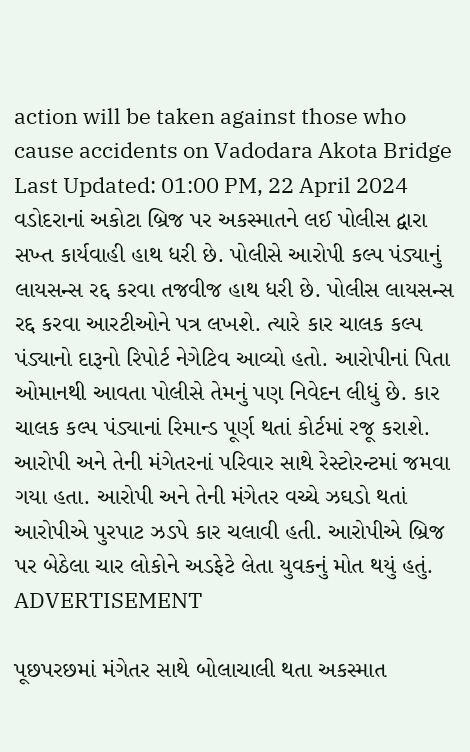action will be taken against those who cause accidents on Vadodara Akota Bridge
Last Updated: 01:00 PM, 22 April 2024
વડોદરાનાં અકોટા બ્રિજ પર અકસ્માતને લઈ પોલીસ દ્વારા સખ્ત કાર્યવાહી હાથ ધરી છે. પોલીસે આરોપી કલ્પ પંડ્યાનું લાયસન્સ રદ્દ કરવા તજવીજ હાથ ધરી છે. પોલીસ લાયસન્સ રદ્દ કરવા આરટીઓને પત્ર લખશે. ત્યારે કાર ચાલક કલ્પ પંડ્યાનો દારૂનો રિપોર્ટ નેગેટિવ આવ્યો હતો. આરોપીનાં પિતા ઓમાનથી આવતા પોલીસે તેમનું પણ નિવેદન લીધું છે. કાર ચાલક કલ્પ પંડ્યાનાં રિમાન્ડ પૂર્ણ થતાં કોર્ટમાં રજૂ કરાશે. આરોપી અને તેની મંગેતરનાં પરિવાર સાથે રેસ્ટોરન્ટમાં જમવા ગયા હતા. આરોપી અને તેની મંગેતર વચ્ચે ઝઘડો થતાં આરોપીએ પુરપાટ ઝડપે કાર ચલાવી હતી. આરોપીએ બ્રિજ પર બેઠેલા ચાર લોકોને અડફેટે લેતા યુવકનું મોત થયું હતું.
ADVERTISEMENT

પૂછપરછમાં મંગેતર સાથે બોલાચાલી થતા અકસ્માત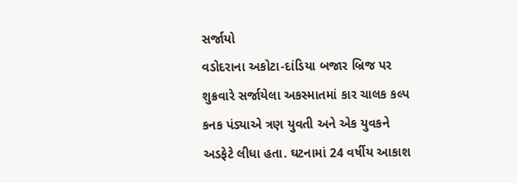સર્જાયો
વડોદરાના અકોટા-દાંડિયા બજાર બ્રિજ પર શુક્રવારે સર્જાયેલા અકસ્માતમાં કાર ચાલક કલ્પ કનક પંડ્યાએ ત્રણ યુવતી અને એક યુવકને અડફેટે લીધા હતા. ઘટનામાં 24 વર્ષીય આકાશ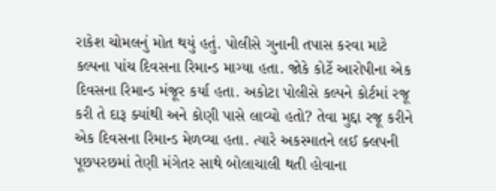રાકેશ ચોમલનું મોત થયું હતું. પોલીસે ગુનાની તપાસ કરવા માટે કલ્પના પાંચ દિવસના રિમાન્ડ માગ્યા હતા. જોકે કોર્ટે આરોપીના એક દિવસના રિમાન્ડ મંજૂર કર્યા હતા. અકોટા પોલીસે કલ્પને કોર્ટમાં રજૂ કરી તે દારૂ ક્યાંથી અને કોણી પાસે લાવ્યો હતો? તેવા મુદ્દા રજૂ કરીને એક દિવસના રિમાન્ડ મેળવ્યા હતા. ત્યારે અકસ્માતને લઈ ક્લપની પૂછપરછમાં તેણી મંગેતર સાથે બોલાચાલી થતી હોવાના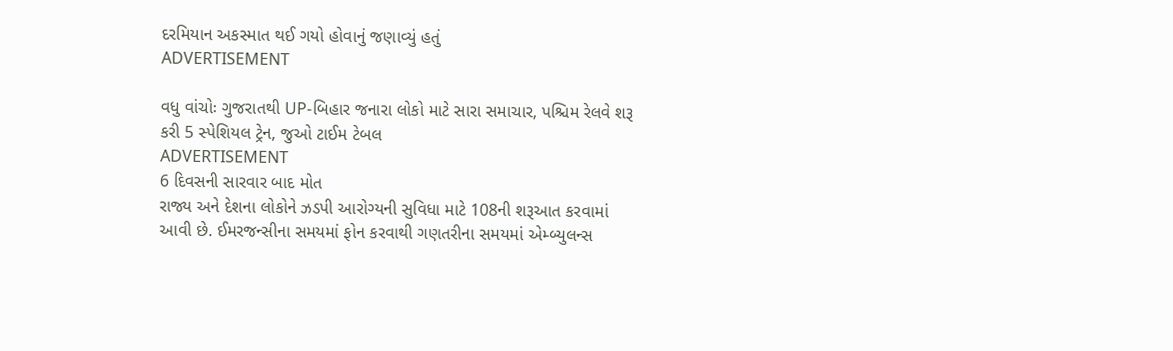દરમિયાન અકસ્માત થઈ ગયો હોવાનું જણાવ્યું હતું
ADVERTISEMENT

વધુ વાંચોઃ ગુજરાતથી UP-બિહાર જનારા લોકો માટે સારા સમાચાર, પશ્ચિમ રેલવે શરૂ કરી 5 સ્પેશિયલ ટ્રેન, જુઓ ટાઈમ ટેબલ
ADVERTISEMENT
6 દિવસની સારવાર બાદ મોત
રાજ્ય અને દેશના લોકોને ઝડપી આરોગ્યની સુવિધા માટે 108ની શરૂઆત કરવામાં આવી છે. ઈમરજન્સીના સમયમાં ફોન કરવાથી ગણતરીના સમયમાં એમ્બ્યુલન્સ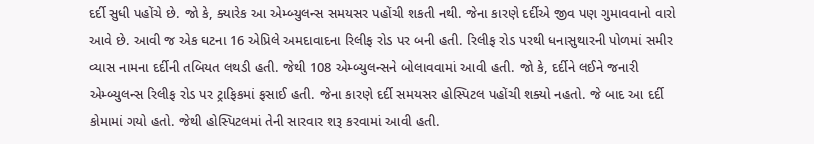દર્દી સુધી પહોંચે છે. જો કે, ક્યારેક આ એમ્બ્યુલન્સ સમયસર પહોંચી શકતી નથી. જેના કારણે દર્દીએ જીવ પણ ગુમાવવાનો વારો આવે છે. આવી જ એક ઘટના 16 એપ્રિલે અમદાવાદના રિલીફ રોડ પર બની હતી. રિલીફ રોડ પરથી ધનાસુથારની પોળમાં સમીર વ્યાસ નામના દર્દીની તબિયત લથડી હતી. જેથી 108 એમ્બ્યુલન્સને બોલાવવામાં આવી હતી. જો કે, દર્દીને લઈને જનારી એમ્બ્યુલન્સ રિલીફ રોડ પર ટ્રાફિકમાં ફસાઈ હતી. જેના કારણે દર્દી સમયસર હોસ્પિટલ પહોંચી શક્યો નહતો. જે બાદ આ દર્દી કોમામાં ગયો હતો. જેથી હોસ્પિટલમાં તેની સારવાર શરૂ કરવામાં આવી હતી.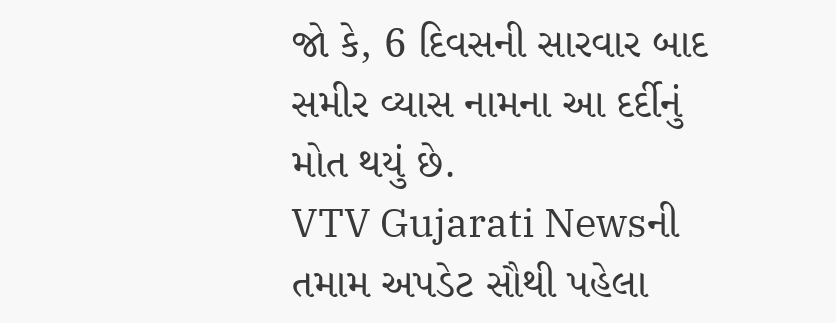જો કે, 6 દિવસની સારવાર બાદ સમીર વ્યાસ નામના આ દર્દીનું મોત થયું છે.
VTV Gujarati Newsની તમામ અપડેટ સૌથી પહેલા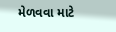મેળવવા માટે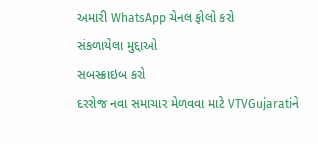અમારી WhatsApp ચેનલ ફોલો કરો
સંકળાયેલા મુદ્દાઓ
સબસ્ક્રાઇબ કરો
દરરોજ નવા સમાચાર મેળવવા માટે VTVGujaratiને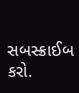સબસ્ક્રાઈબ કરો.